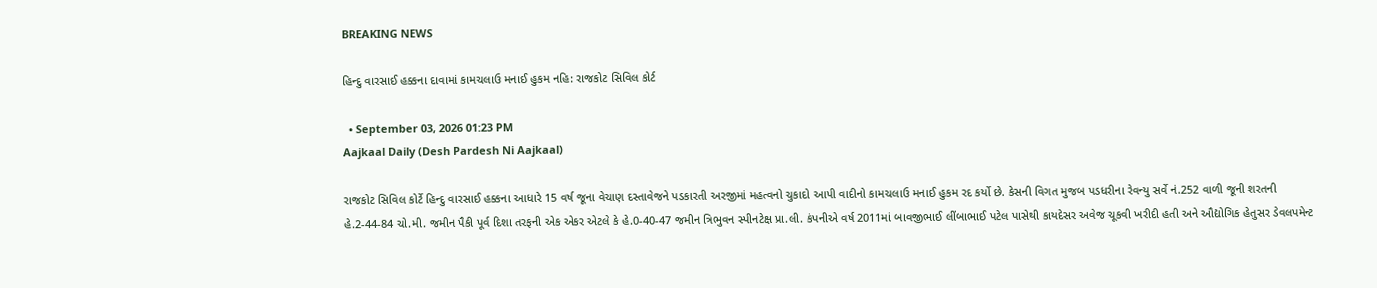BREAKING NEWS

હિન્દુ વારસાઈ હક્કના દાવામાં કામચલાઉ મનાઈ હુકમ નહિ: રાજકોટ સિવિલ કોર્ટ

  • September 03, 2026 01:23 PM
Aajkaal Daily (Desh Pardesh Ni Aajkaal)

રાજકોટ સિવિલ કોર્ટે હિન્દુ વારસાઈ હક્કના આધારે 15 વર્ષ જૂના વેચાણ દસ્તાવેજને પડકારતી અરજીમાં મહત્વનો ચુકાદો આપી વાદીનો કામચલાઉ મનાઈ હુકમ રદ કર્યો છે. કેસની વિગત મુજબ પડધરીના રેવન્યુ સર્વે નં.252 વાળી જૂની શરતની હે.2-44-84 ચો.મી. જમીન પૈકી પૂર્વ દિશા તરફની એક એકર એટલે કે હે.0-40-47 જમીન ત્રિભુવન સ્પીનટેક્ષ પ્રા.લી. કંપનીએ વર્ષ 2011માં બાવજીભાઈ લીંબાભાઈ પટેલ પાસેથી કાયદેસર અવેજ ચૂકવી ખરીદી હતી અને ઔદ્યોગિક હેતુસર ડેવલપમેન્ટ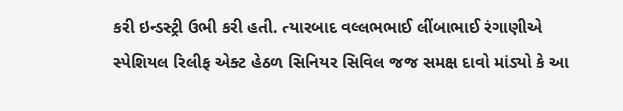કરી ઇન્ડસ્ટ્રી ઉભી કરી હતી. ત્યારબાદ વલ્લભભાઈ લીંબાભાઈ રંગાણીએ સ્પેશિયલ રિલીફ એક્ટ હેઠળ સિનિયર સિવિલ જજ સમક્ષ દાવો માંડ્યો કે આ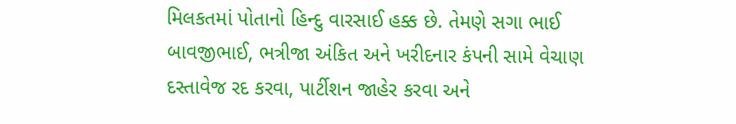મિલકતમાં પોતાનો હિન્દુ વારસાઈ હક્ક છે. તેમણે સગા ભાઈ બાવજીભાઈ, ભત્રીજા અંકિત અને ખરીદનાર કંપની સામે વેચાણ દસ્તાવેજ રદ કરવા, પાર્ટીશન જાહેર કરવા અને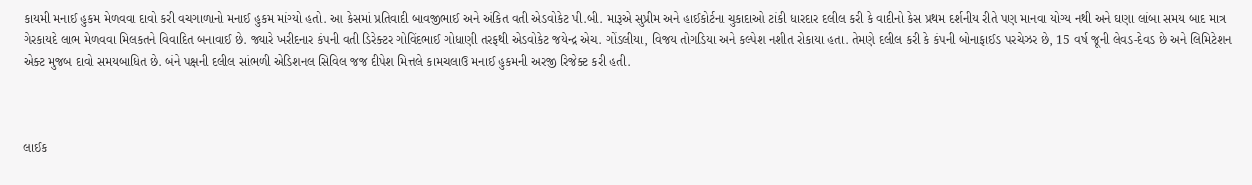કાયમી મનાઈ હુકમ મેળવવા દાવો કરી વચગાળાનો મનાઈ હુકમ માંગ્યો હતો. આ કેસમાં પ્રતિવાદી બાવજીભાઈ અને અંકિત વતી એડવોકેટ પી.બી. મારૂએ સુપ્રીમ અને હાઈકોર્ટના ચુકાદાઓ ટાંકી ધારદાર દલીલ કરી કે વાદીનો કેસ પ્રથમ દર્શનીય રીતે પણ માનવા યોગ્ય નથી અને ઘણા લાંબા સમય બાદ માત્ર ગેરકાયદે લાભ મેળવવા મિલકતને વિવાદિત બનાવાઈ છે. જ્યારે ખરીદનાર કંપની વતી ડિરેક્ટર ગોવિંદભાઈ ગોધાણી તરફથી એડવોકેટ જયેન્દ્ર એચ. ગોંડલીયા, વિજય તોગડિયા અને કલ્પેશ નશીત રોકાયા હતા. તેમણે દલીલ કરી કે કંપની બોનાફાઈડ પરચેઝર છે, 15 વર્ષ જૂની લેવડ-દેવડ છે અને લિમિટેશન એક્ટ મુજબ દાવો સમયબાધિત છે. બંને પક્ષની દલીલ સાંભળી એડિશનલ સિવિલ જજ દીપેશ મિત્તલે કામચલાઉ મનાઈ હુકમની અરજી રિજેક્ટ કરી હતી.



લાઈક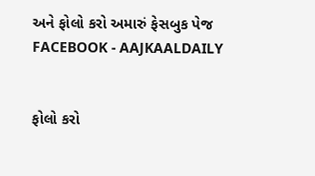અને ફોલો કરો અમારું ફેસબુક પેજ FACEBOOK - AAJKAALDAILY


ફોલો કરો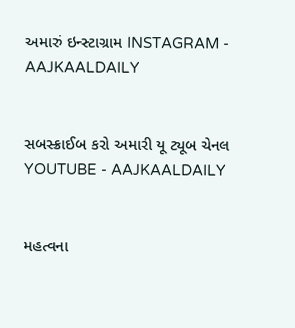અમારું ઇન્સ્ટાગ્રામ INSTAGRAM - AAJKAALDAILY


સબસ્ક્રાઈબ કરો અમારી યૂ ટ્યૂબ ચેનલ YOUTUBE - AAJKAALDAILY


મહત્વના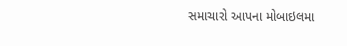સમાચારો આપના મોબાઇલમા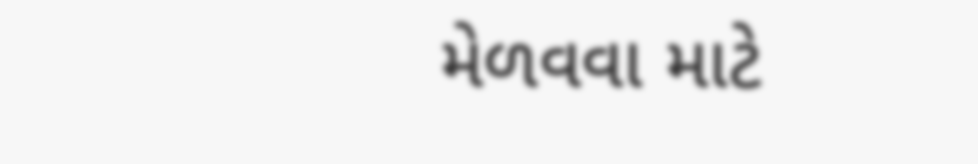મેળવવા માટે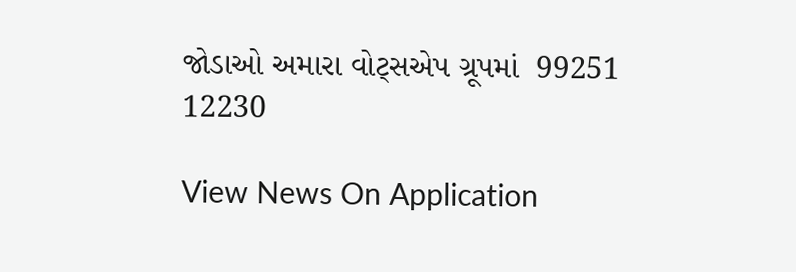જોડાઓ અમારા વોટ્સએપ ગ્રૂપમાં  99251 12230

View News On Application